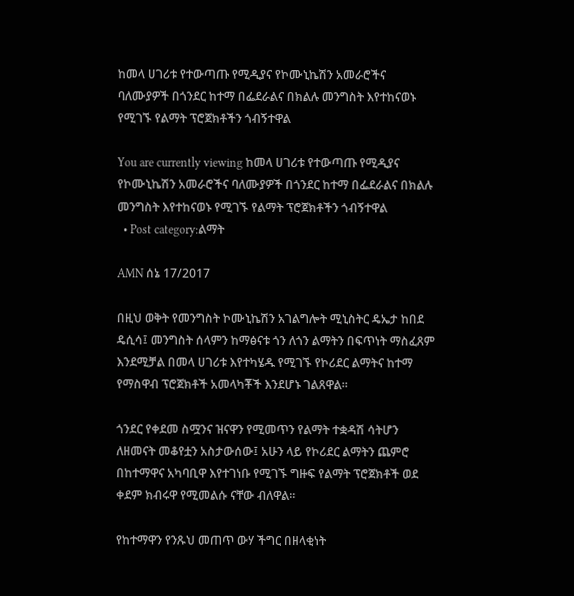ከመላ ሀገሪቱ የተውጣጡ የሚዲያና የኮሙኒኬሽን አመራሮችና ባለሙያዎች በጎንደር ከተማ በፌደራልና በክልሉ መንግስት እየተከናወኑ የሚገኙ የልማት ፕሮጀክቶችን ጎብኝተዋል

You are currently viewing ከመላ ሀገሪቱ የተውጣጡ የሚዲያና የኮሙኒኬሽን አመራሮችና ባለሙያዎች በጎንደር ከተማ በፌደራልና በክልሉ መንግስት እየተከናወኑ የሚገኙ የልማት ፕሮጀክቶችን ጎብኝተዋል
  • Post category:ልማት

AMN ሰኔ 17/2017

በዚህ ወቅት የመንግስት ኮሙኒኬሽን አገልግሎት ሚኒስትር ዴኤታ ከበደ ዴሲሳ፤ መንግስት ሰላምን ከማፅናቱ ጎን ለጎን ልማትን በፍጥነት ማስፈጸም እንደሚቻል በመላ ሀገሪቱ እየተካሄዱ የሚገኙ የኮሪደር ልማትና ከተማ የማስዋብ ፕሮጀክቶች አመላካቾች እንደሆኑ ገልጸዋል።

ጎንደር የቀደመ ስሟንና ዝናዋን የሚመጥን የልማት ተቋዳሽ ሳትሆን ለዘመናት መቆየቷን አስታውሰው፤ አሁን ላይ የኮሪደር ልማትን ጨምሮ በከተማዋና አካባቢዋ እየተገነቡ የሚገኙ ግዙፍ የልማት ፕሮጀክቶች ወደ ቀደም ክብሩዋ የሚመልሱ ናቸው ብለዋል፡፡

የከተማዋን የንጹህ መጠጥ ውሃ ችግር በዘላቂነት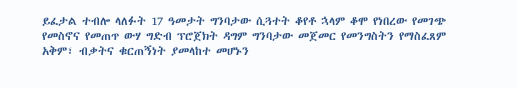ይፈታል ተብሎ ላለፉት 17 ዓመታት ግንባታው ሲጓተት ቆየቶ ኋላም ቆሞ የነበረው የመገጭ የመስኖና የመጠጥ ውሃ ግድብ ፕሮጀክት ዳግም ግንባታው መጀመር የመንግስትን የማስፈጸም አቅም፣ ብቃትና ቁርጠኝነት ያመላከተ መሆኑን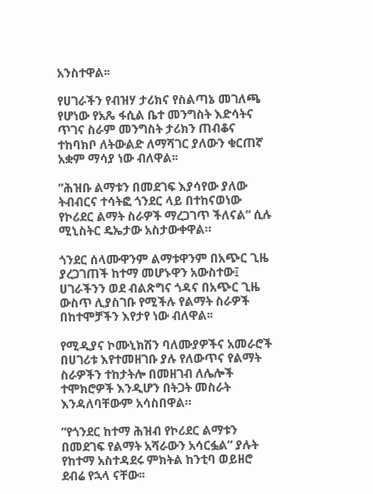አንስተዋል፡፡

የሀገራችን የብዝሃ ታሪክና የስልጣኔ መገለጫ የሆነው የአጼ ፋሲል ቤተ መንግስት እድሳትና ጥገና ስራም መንግስት ታሪክን ጠብቆና ተከባክቦ ለትውልድ ለማሻገር ያለውን ቁርጠኛ አቋም ማሳያ ነው ብለዋል፡፡

”ሕዝቡ ልማቱን በመደገፍ እያሳየው ያለው ትብብርና ተሳትፎ ጎንደር ላይ በተከናወነው የኮሪደር ልማት ስራዎች ማረጋገጥ ችለናል” ሲሉ ሚኒስትር ዴኤታው አስታውቀዋል።

ጎንደር ሰላሙዋንም ልማቱዋንም በአጭር ጊዜ ያረጋገጠች ከተማ መሆኑዋን አውስተው፤ ሀገራችንን ወደ ብልጽግና ጎዳና በአጭር ጊዜ ውስጥ ሊያስገቡ የሚችሉ የልማት ስራዎች በከተሞቻችን እየታየ ነው ብለዋል፡፡

የሚዲያና ኮሙኒክሽን ባለሙያዎችና አመራሮች በሀገሪቱ እየተመዘገቡ ያሉ የለውጥና የልማት ስራዎችን ተከታትሎ በመዘገብ ለሌሎች ተሞክሮዎች እንዲሆን በትጋት መስራት እንዳለባቸውም አሳስበዋል።

”የጎንደር ከተማ ሕዝብ የኮሪደር ልማቱን በመደገፍ የልማት አሻራውን አሳርፏል” ያሉት የከተማ አስተዳደሩ ምክትል ከንቲባ ወይዘሮ ደብሬ የኋላ ናቸው፡፡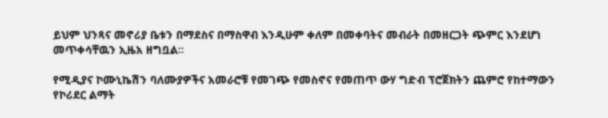ይህም ህንጻና መኖሪያ ቤቱን በማደስና በማስዋብ እንዲሁም ቀለም በመቀባትና መብራት በመዘርጋት ጭምር እንደሆነ መጥቀሳቸዉን ኢዜአ ዘግቧል፡፡

የሚዲያና ኮሙኒኬሽን ባለሙያዎችና አመራሮቹ የመገጭ የመስኖና የመጠጥ ውሃ ግድብ ፕሮጀክትን ጨምሮ የከተማውን የኮሪደር ልማት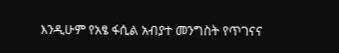እንዲሁም የአፄ ፋሲል አብያተ መንግስት የጥገናና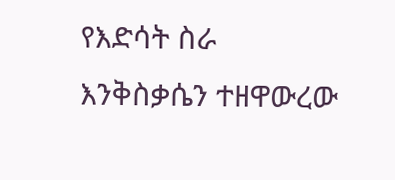የእድሳት ስራ እንቅስቃሴን ተዘዋውረው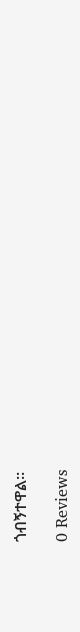ጎብኝተዋል፡፡

0 Reviews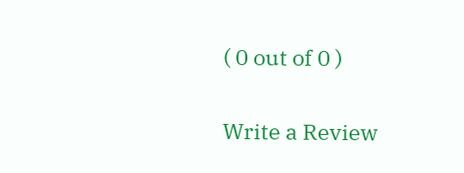( 0 out of 0 )

Write a Review